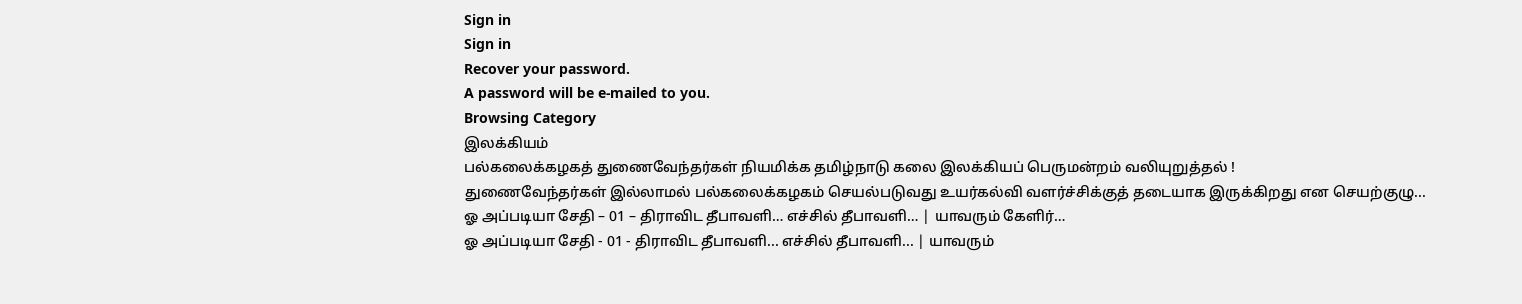Sign in
Sign in
Recover your password.
A password will be e-mailed to you.
Browsing Category
இலக்கியம்
பல்கலைக்கழகத் துணைவேந்தர்கள் நியமிக்க தமிழ்நாடு கலை இலக்கியப் பெருமன்றம் வலியுறுத்தல் !
துணைவேந்தர்கள் இல்லாமல் பல்கலைக்கழகம் செயல்படுவது உயர்கல்வி வளர்ச்சிக்குத் தடையாக இருக்கிறது என செயற்குழு...
ஓ அப்படியா சேதி – 01 – திராவிட தீபாவளி… எச்சில் தீபாவளி… | யாவரும் கேளிர்…
ஓ அப்படியா சேதி - 01 - திராவிட தீபாவளி... எச்சில் தீபாவளி... | யாவரும்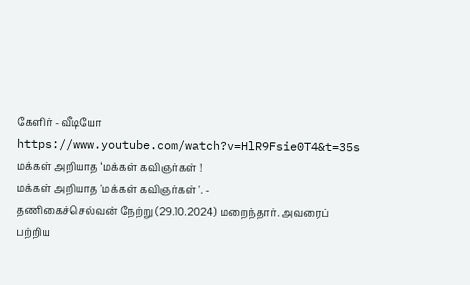கேளிர் - வீடியோ
https://www.youtube.com/watch?v=HlR9Fsie0T4&t=35s
மக்கள் அறியாத ‘மக்கள் கவிஞர்கள் !
மக்கள் அறியாத 'மக்கள் கவிஞர்கள் '. -
தணிகைச்செல்வன் நேற்று (29.10.2024) மறைந்தார். அவரைப் பற்றிய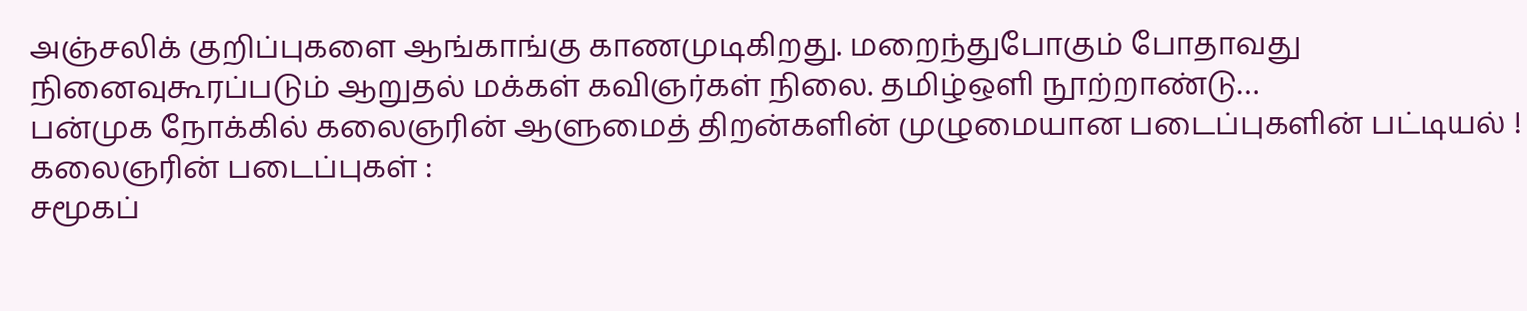அஞ்சலிக் குறிப்புகளை ஆங்காங்கு காணமுடிகிறது. மறைந்துபோகும் போதாவது நினைவுகூரப்படும் ஆறுதல் மக்கள் கவிஞர்கள் நிலை. தமிழ்ஒளி நூற்றாண்டு…
பன்முக நோக்கில் கலைஞரின் ஆளுமைத் திறன்களின் முழுமையான படைப்புகளின் பட்டியல் !
கலைஞரின் படைப்புகள் :
சமூகப்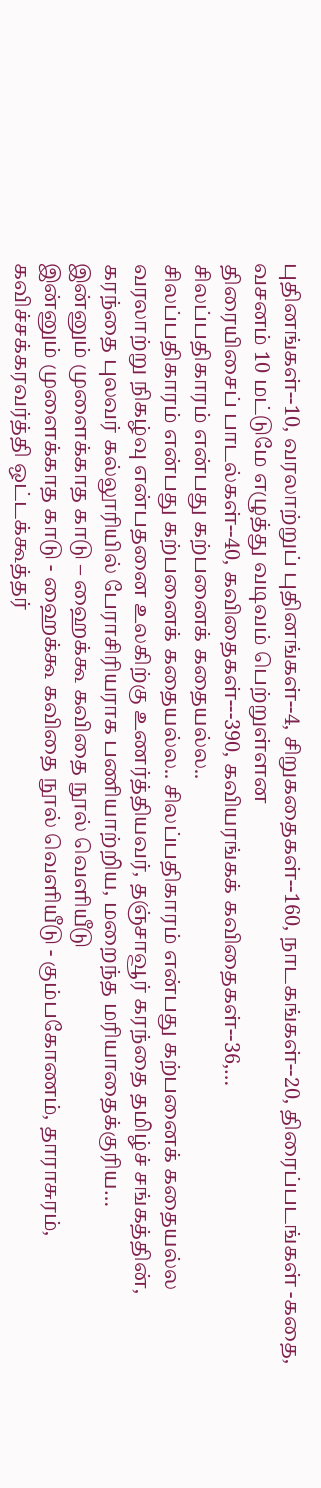புதினங்கள்--10, வரலாற்றுப் புதினங்கள்--4, சிறுகதைகள்--160, நாடகங்கள்--20, திரைப்படங்கள் -கதை, வசனம் 10 மட்டுமே எழுத்து வடிவம் பெற்றுள்ளன
திரையிசைப் பாடல்கள்--40, கவிதைகள்---390, கவியரங்கக் கவிதைகள்--36,…
சிலப்பதிகாரம் என்பது கற்பனைக் கதையல்ல..
சிலப்பதிகாரம் என்பது கற்பனைக் கதையல்ல.. சிலப்பதிகாரம் என்பது கற்பனைக் கதையல்ல வரலாற்று நிகழ்வு என்பதனை உலகிற்கு உணர்த்தியவர், தஞ்சாவூர் கரந்தை தமிழ்ச் சங்கத்தின், கரந்தை புலவர் கல்லூரியில் பேராசிரியராக பணியாற்றிய, மறைந்த மரியாதைக்குரிய…
இன்னும் முளைக்காத காடு – ஹைக்கூ கவிதை நூல் வெளியீடு
இன்னும் முளைக்காத காடு - ஹைக்கூ கவிதை நூல் வெளியீடு - கும்பகோணம், தாராசுரம், கவிச்சக்கரவர்த்தி ஒட்டக்கூத்தர்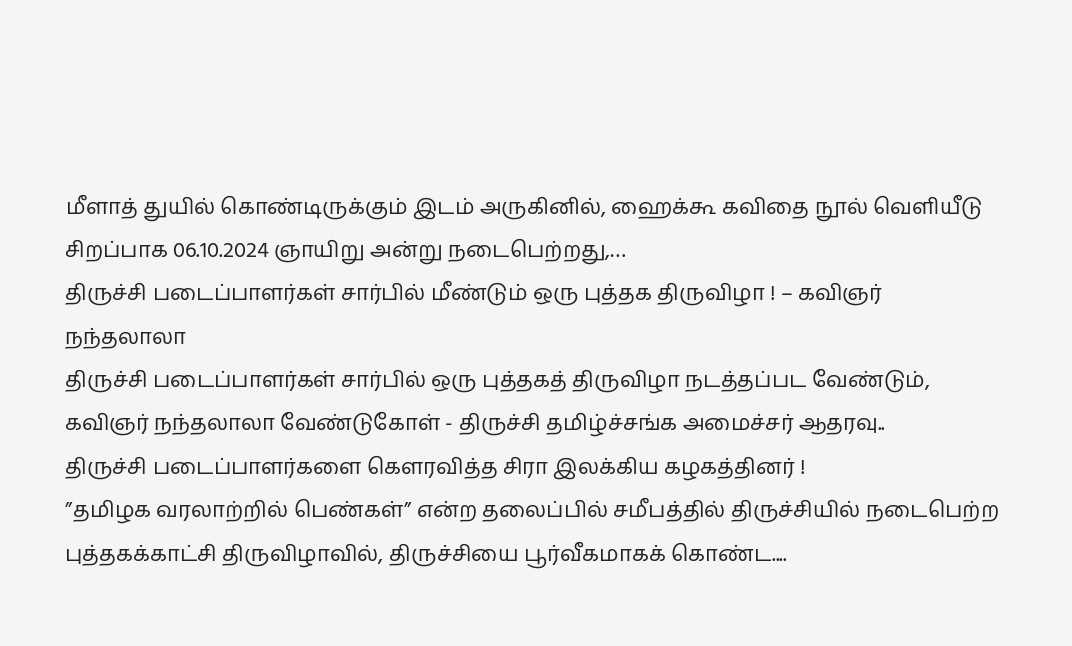மீளாத் துயில் கொண்டிருக்கும் இடம் அருகினில், ஹைக்கூ கவிதை நூல் வெளியீடு சிறப்பாக 06.10.2024 ஞாயிறு அன்று நடைபெற்றது,…
திருச்சி படைப்பாளர்கள் சார்பில் மீண்டும் ஒரு புத்தக திருவிழா ! – கவிஞர் நந்தலாலா
திருச்சி படைப்பாளர்கள் சார்பில் ஒரு புத்தகத் திருவிழா நடத்தப்பட வேண்டும், கவிஞர் நந்தலாலா வேண்டுகோள் - திருச்சி தமிழ்ச்சங்க அமைச்சர் ஆதரவு..
திருச்சி படைப்பாளர்களை கௌரவித்த சிரா இலக்கிய கழகத்தினர் !
”தமிழக வரலாற்றில் பெண்கள்” என்ற தலைப்பில் சமீபத்தில் திருச்சியில் நடைபெற்ற புத்தகக்காட்சி திருவிழாவில், திருச்சியை பூர்வீகமாகக் கொண்ட....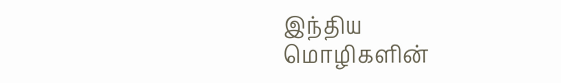இந்திய மொழிகளின்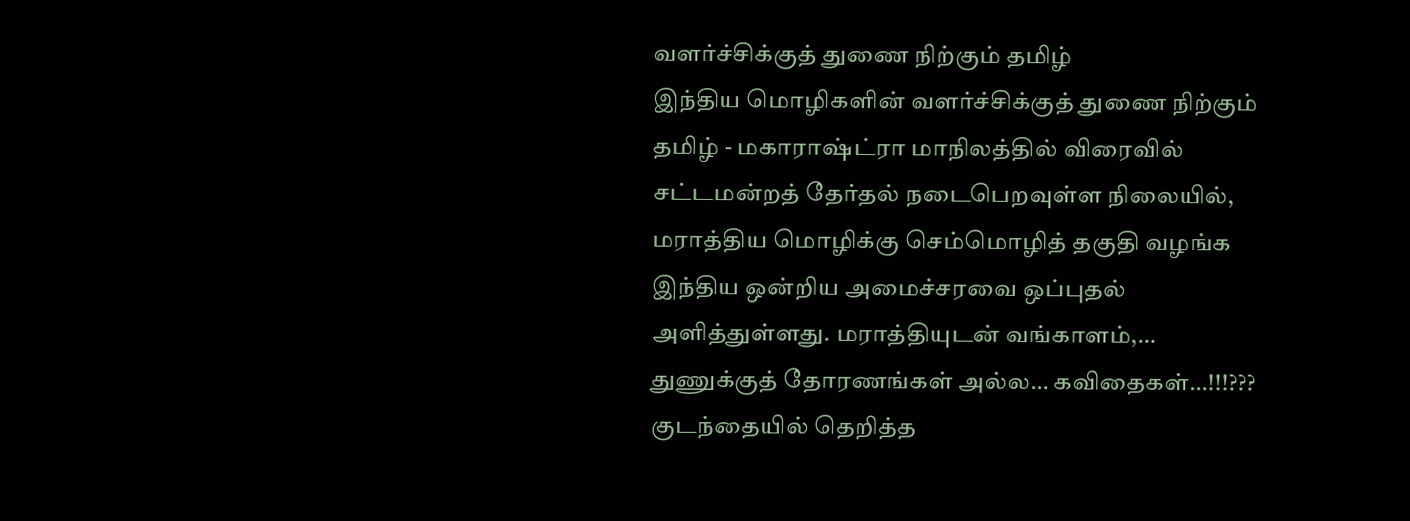வளர்ச்சிக்குத் துணை நிற்கும் தமிழ்
இந்திய மொழிகளின் வளர்ச்சிக்குத் துணை நிற்கும் தமிழ் - மகாராஷ்ட்ரா மாநிலத்தில் விரைவில் சட்டமன்றத் தேர்தல் நடைபெறவுள்ள நிலையில், மராத்திய மொழிக்கு செம்மொழித் தகுதி வழங்க இந்திய ஒன்றிய அமைச்சரவை ஒப்புதல் அளித்துள்ளது. மராத்தியுடன் வங்காளம்,…
துணுக்குத் தோரணங்கள் அல்ல… கவிதைகள்…!!!??? குடந்தையில் தெறித்த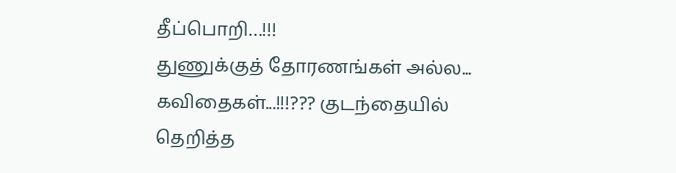தீப்பொறி…!!!
துணுக்குத் தோரணங்கள் அல்ல... கவிதைகள்...!!!??? குடந்தையில் தெறித்த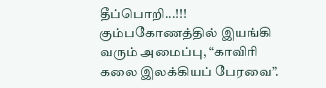தீப்பொறி...!!!
கும்பகோணத்தில் இயங்கி வரும் அமைப்பு, “காவிரி கலை இலக்கியப் பேரவை”.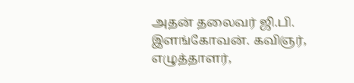அதன் தலைவர் ஜி.பி. இளங்கோவன். கவிஞர், எழுத்தாளர்,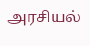அரசியல்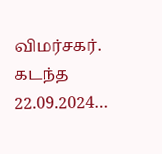விமர்சகர். கடந்த 22.09.2024…